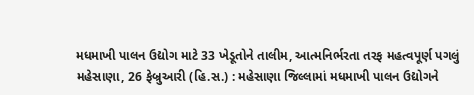મધમાખી પાલન ઉદ્યોગ માટે 33 ખેડૂતોને તાલીમ, આત્મનિર્ભરતા તરફ મહત્વપૂર્ણ પગલું
મહેસાણા, 26 ફેબ્રુઆરી (હિ.સ.) : મહેસાણા જિલ્લામાં મધમાખી પાલન ઉદ્યોગને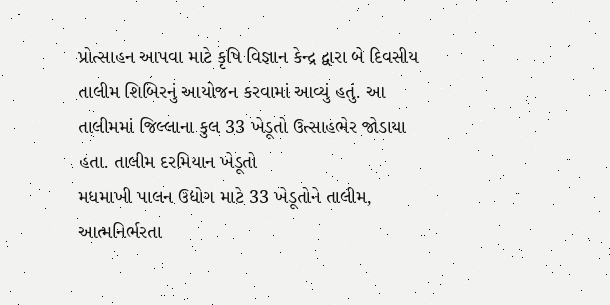પ્રોત્સાહન આપવા માટે કૃષિ વિજ્ઞાન કેન્દ્ર દ્વારા બે દિવસીય તાલીમ શિબિરનું આયોજન કરવામાં આવ્યું હતું. આ તાલીમમાં જિલ્લાના કુલ 33 ખેડૂતો ઉત્સાહભેર જોડાયા હતા. તાલીમ દરમિયાન ખેડૂતો
મધમાખી પાલન ઉદ્યોગ માટે 33 ખેડૂતોને તાલીમ, આત્મનિર્ભરતા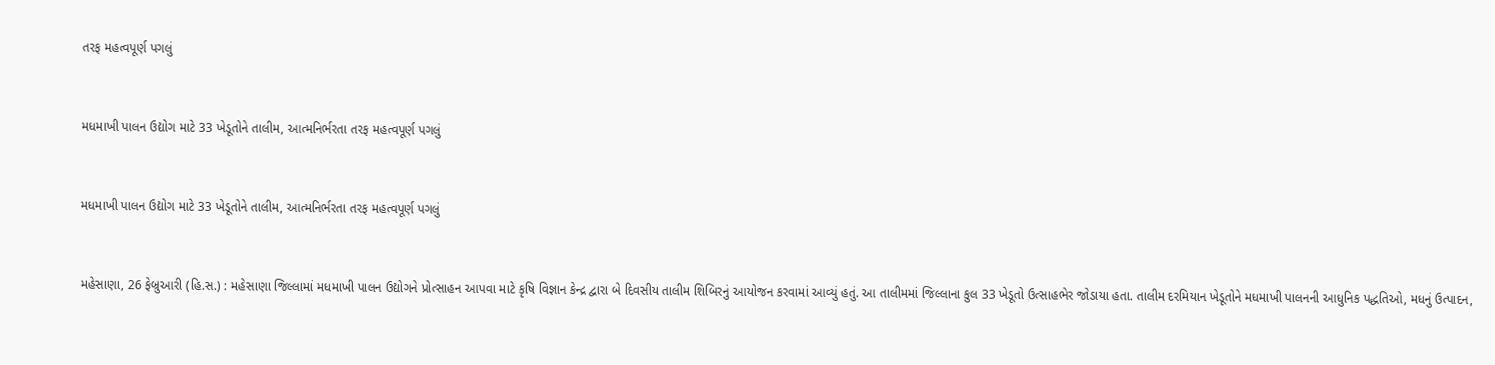તરફ મહત્વપૂર્ણ પગલું


મધમાખી પાલન ઉદ્યોગ માટે 33 ખેડૂતોને તાલીમ, આત્મનિર્ભરતા તરફ મહત્વપૂર્ણ પગલું


મધમાખી પાલન ઉદ્યોગ માટે 33 ખેડૂતોને તાલીમ, આત્મનિર્ભરતા તરફ મહત્વપૂર્ણ પગલું


મહેસાણા, 26 ફેબ્રુઆરી (હિ.સ.) : મહેસાણા જિલ્લામાં મધમાખી પાલન ઉદ્યોગને પ્રોત્સાહન આપવા માટે કૃષિ વિજ્ઞાન કેન્દ્ર દ્વારા બે દિવસીય તાલીમ શિબિરનું આયોજન કરવામાં આવ્યું હતું. આ તાલીમમાં જિલ્લાના કુલ 33 ખેડૂતો ઉત્સાહભેર જોડાયા હતા. તાલીમ દરમિયાન ખેડૂતોને મધમાખી પાલનની આધુનિક પદ્ધતિઓ, મધનું ઉત્પાદન,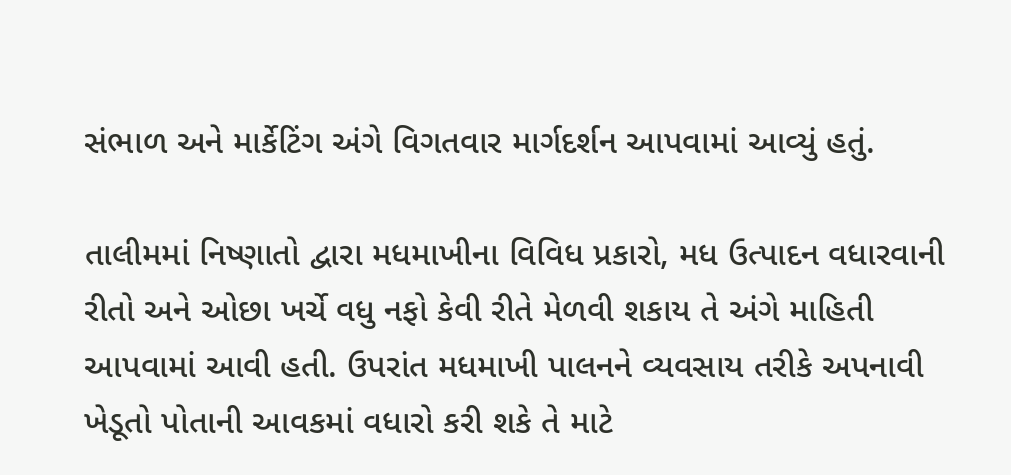સંભાળ અને માર્કેટિંગ અંગે વિગતવાર માર્ગદર્શન આપવામાં આવ્યું હતું.

તાલીમમાં નિષ્ણાતો દ્વારા મધમાખીના વિવિધ પ્રકારો, મધ ઉત્પાદન વધારવાની રીતો અને ઓછા ખર્ચે વધુ નફો કેવી રીતે મેળવી શકાય તે અંગે માહિતી આપવામાં આવી હતી. ઉપરાંત મધમાખી પાલનને વ્યવસાય તરીકે અપનાવી ખેડૂતો પોતાની આવકમાં વધારો કરી શકે તે માટે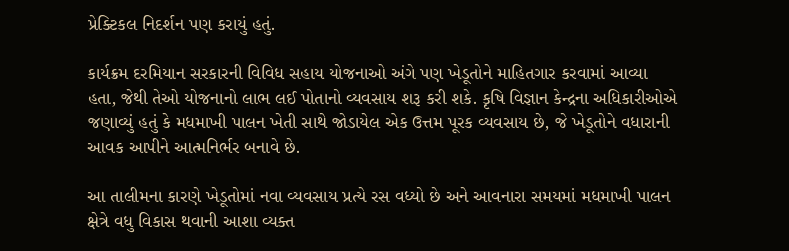પ્રેક્ટિકલ નિદર્શન પણ કરાયું હતું.

કાર્યક્રમ દરમિયાન સરકારની વિવિધ સહાય યોજનાઓ અંગે પણ ખેડૂતોને માહિતગાર કરવામાં આવ્યા હતા, જેથી તેઓ યોજનાનો લાભ લઈ પોતાનો વ્યવસાય શરૂ કરી શકે. કૃષિ વિજ્ઞાન કેન્દ્રના અધિકારીઓએ જણાવ્યું હતું કે મધમાખી પાલન ખેતી સાથે જોડાયેલ એક ઉત્તમ પૂરક વ્યવસાય છે, જે ખેડૂતોને વધારાની આવક આપીને આત્મનિર્ભર બનાવે છે.

આ તાલીમના કારણે ખેડૂતોમાં નવા વ્યવસાય પ્રત્યે રસ વધ્યો છે અને આવનારા સમયમાં મધમાખી પાલન ક્ષેત્રે વધુ વિકાસ થવાની આશા વ્યક્ત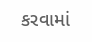કરવામાં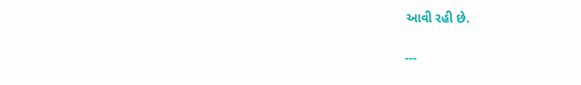આવી રહી છે.

---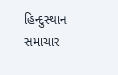હિન્દુસ્થાન સમાચાર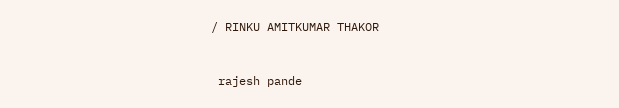/ RINKU AMITKUMAR THAKOR


 rajesh pande